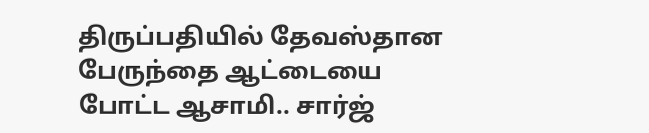திருப்பதியில் தேவஸ்தான பேருந்தை ஆட்டையை போட்ட ஆசாமி.. சார்ஜ்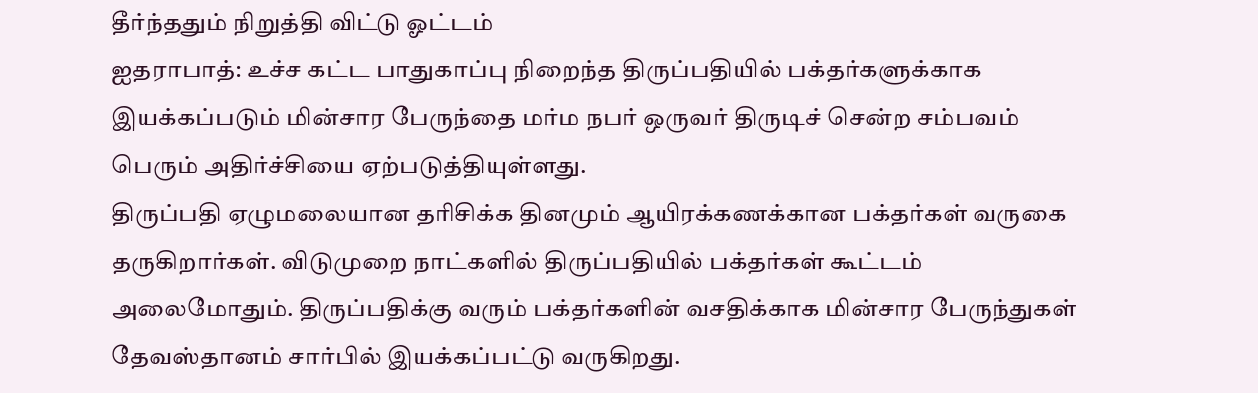தீர்ந்ததும் நிறுத்தி விட்டு ஓட்டம்
ஐதராபாத்: உச்ச கட்ட பாதுகாப்பு நிறைந்த திருப்பதியில் பக்தர்களுக்காக இயக்கப்படும் மின்சார பேருந்தை மர்ம நபர் ஒருவர் திருடிச் சென்ற சம்பவம் பெரும் அதிர்ச்சியை ஏற்படுத்தியுள்ளது.
திருப்பதி ஏழுமலையான தரிசிக்க தினமும் ஆயிரக்கணக்கான பக்தர்கள் வருகை தருகிறார்கள். விடுமுறை நாட்களில் திருப்பதியில் பக்தர்கள் கூட்டம் அலைமோதும். திருப்பதிக்கு வரும் பக்தர்களின் வசதிக்காக மின்சார பேருந்துகள் தேவஸ்தானம் சார்பில் இயக்கப்பட்டு வருகிறது.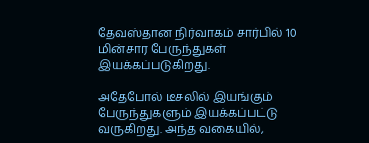தேவஸ்தான நிர்வாகம் சார்பில் 10 மின்சார பேருந்துகள் இயக்கப்படுகிறது.

அதேபோல் டீசலில் இயங்கும் பேருந்துகளும் இயக்கப்பட்டு வருகிறது. அந்த வகையில்,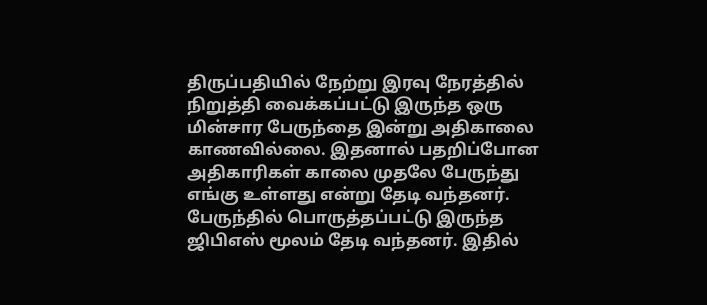திருப்பதியில் நேற்று இரவு நேரத்தில் நிறுத்தி வைக்கப்பட்டு இருந்த ஒரு மின்சார பேருந்தை இன்று அதிகாலை காணவில்லை. இதனால் பதறிப்போன அதிகாரிகள் காலை முதலே பேருந்து எங்கு உள்ளது என்று தேடி வந்தனர். பேருந்தில் பொருத்தப்பட்டு இருந்த ஜிபிஎஸ் மூலம் தேடி வந்தனர். இதில்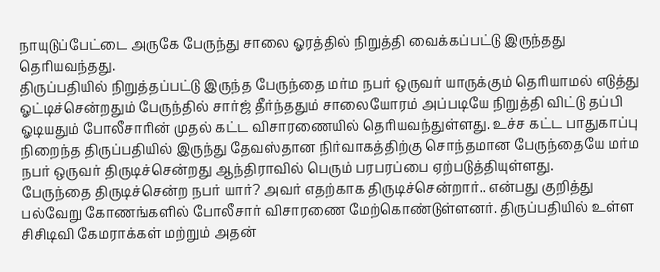நாயுடுப்பேட்டை அருகே பேருந்து சாலை ஓரத்தில் நிறுத்தி வைக்கப்பட்டு இருந்தது தெரியவந்தது.
திருப்பதியில் நிறுத்தப்பட்டு இருந்த பேருந்தை மர்ம நபர் ஒருவர் யாருக்கும் தெரியாமல் எடுத்து ஓட்டிச்சென்றதும் பேருந்தில் சார்ஜ் தீர்ந்ததும் சாலையோரம் அப்படியே நிறுத்தி விட்டு தப்பி ஓடியதும் போலீசாரின் முதல் கட்ட விசாரணையில் தெரியவந்துள்ளது. உச்ச கட்ட பாதுகாப்பு நிறைந்த திருப்பதியில் இருந்து தேவஸ்தான நிர்வாகத்திற்கு சொந்தமான பேருந்தையே மர்ம நபர் ஒருவர் திருடிச்சென்றது ஆந்திராவில் பெரும் பரபரப்பை ஏற்படுத்தியுள்ளது.
பேருந்தை திருடிச்சென்ற நபர் யார்? அவர் எதற்காக திருடிச்சென்றார்.. என்பது குறித்து பல்வேறு கோணங்களில் போலீசார் விசாரணை மேற்கொண்டுள்ளனர். திருப்பதியில் உள்ள சிசிடிவி கேமராக்கள் மற்றும் அதன்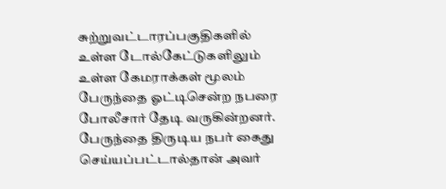சுற்றுவட்டாரப்பகுதிகளில் உள்ள டோல்கேட்டுகளிலும் உள்ள கேமராக்கள் மூலம் பேருந்தை ஓட்டிசென்ற நபரை போலீசார் தேடி வருகின்றனர். பேருந்தை திருடிய நபர் கைது செய்யப்பட்டால்தான் அவர்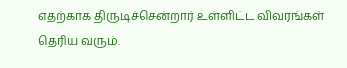எதற்காக திருடிச்சென்றார் உள்ளிட்ட விவரங்கள் தெரிய வரும்.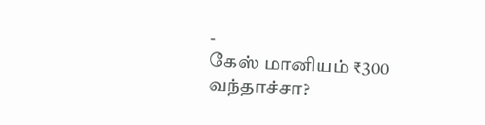-
கேஸ் மானியம் ₹300 வந்தாச்சா?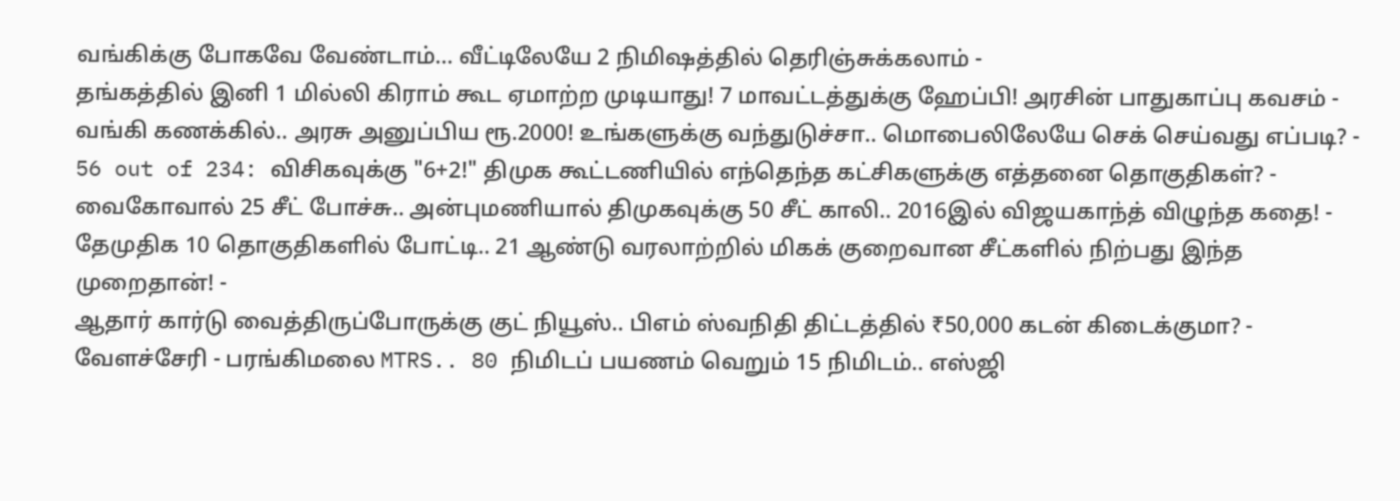வங்கிக்கு போகவே வேண்டாம்… வீட்டிலேயே 2 நிமிஷத்தில் தெரிஞ்சுக்கலாம் -
தங்கத்தில் இனி 1 மில்லி கிராம் கூட ஏமாற்ற முடியாது! 7 மாவட்டத்துக்கு ஹேப்பி! அரசின் பாதுகாப்பு கவசம் -
வங்கி கணக்கில்.. அரசு அனுப்பிய ரூ.2000! உங்களுக்கு வந்துடுச்சா.. மொபைலிலேயே செக் செய்வது எப்படி? -
56 out of 234: விசிகவுக்கு "6+2!" திமுக கூட்டணியில் எந்தெந்த கட்சிகளுக்கு எத்தனை தொகுதிகள்? -
வைகோவால் 25 சீட் போச்சு.. அன்புமணியால் திமுகவுக்கு 50 சீட் காலி.. 2016இல் விஜயகாந்த் விழுந்த கதை! -
தேமுதிக 10 தொகுதிகளில் போட்டி.. 21 ஆண்டு வரலாற்றில் மிகக் குறைவான சீட்களில் நிற்பது இந்த முறைதான்! -
ஆதார் கார்டு வைத்திருப்போருக்கு குட் நியூஸ்.. பிஎம் ஸ்வநிதி திட்டத்தில் ₹50,000 கடன் கிடைக்குமா? -
வேளச்சேரி - பரங்கிமலை MTRS.. 80 நிமிடப் பயணம் வெறும் 15 நிமிடம்.. எஸ்ஜி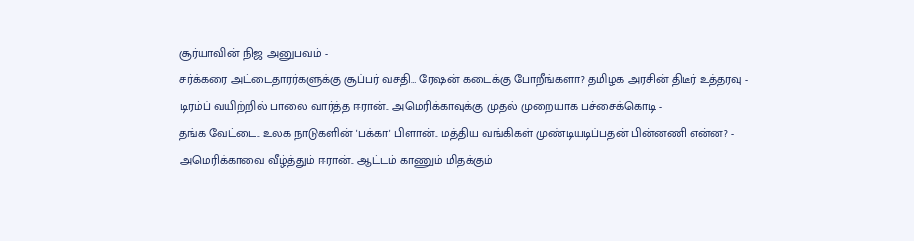சூர்யாவின் நிஜ அனுபவம் -
சர்க்கரை அட்டைதாரர்களுக்கு சூப்பர் வசதி… ரேஷன் கடைக்கு போறீங்களா? தமிழக அரசின் திடீர் உத்தரவு -
டிரம்ப் வயிற்றில் பாலை வார்த்த ஈரான்.. அமெரிக்காவுக்கு முதல் முறையாக பச்சைக்கொடி -
தங்க வேட்டை.. உலக நாடுகளின் 'பக்கா' பிளான்.. மத்திய வங்கிகள் முண்டியடிப்பதன் பின்னணி என்ன? -
அமெரிக்காவை வீழ்த்தும் ஈரான்.. ஆட்டம் காணும் மிதக்கும்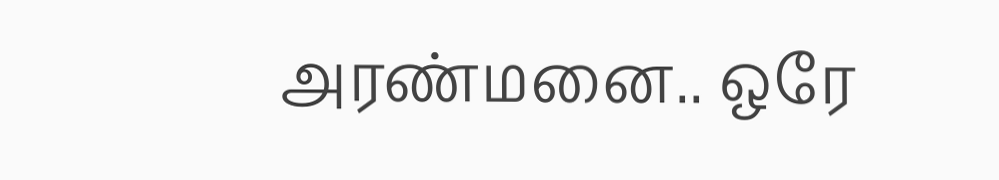அரண்மனை.. ஒரே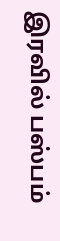இரவில் பஸ்பம்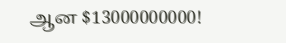ஆன $13000000000!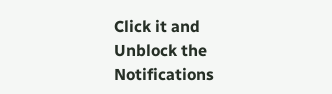Click it and Unblock the Notifications